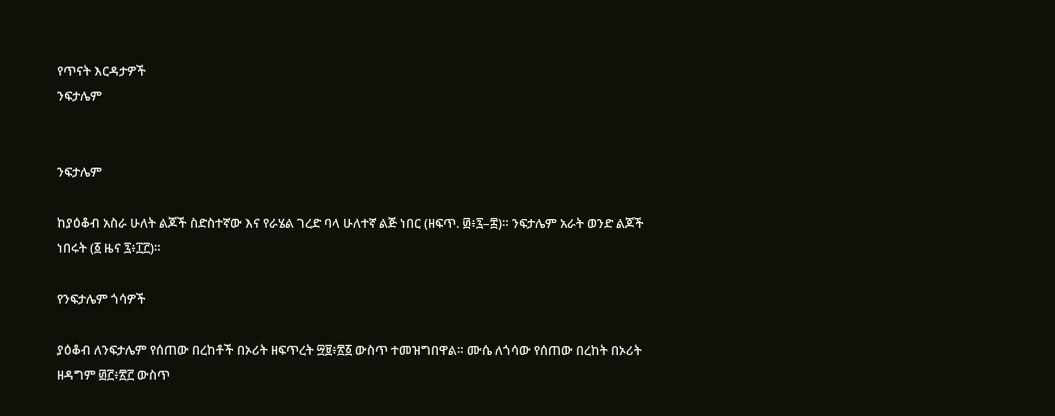የጥናት እርዳታዎች
ንፍታሌም


ንፍታሌም

ከያዕቆብ አስራ ሁለት ልጆች ስድስተኛው እና የራሄል ገረድ ባላ ሁለተኛ ልጅ ነበር (ዘፍጥ. ፴፥፯–፰)። ንፍታሌም አራት ወንድ ልጆች ነበሩት (፩ ዜና ፯፥፲፫)።

የንፍታሌም ጎሳዎች

ያዕቆብ ለንፍታሌም የሰጠው በረከቶች በኦሪት ዘፍጥረት ፵፱፥፳፩ ውስጥ ተመዝግበዋል። ሙሴ ለጎሳው የሰጠው በረከት በኦሪት ዘዳግም ፴፫፥፳፫ ውስጥ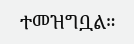ተመዝግቧል።